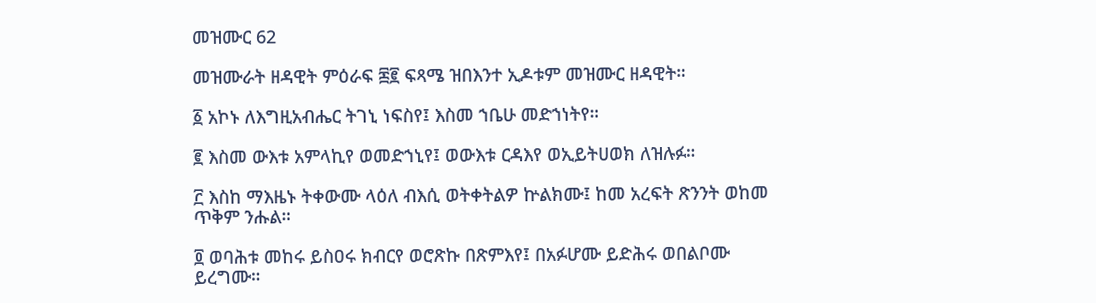መዝሙር 62

መዝሙራት ዘዳዊት ምዕራፍ ፷፪ ፍጻሜ ዝበእንተ ኢዶቱም መዝሙር ዘዳዊት።

፩ አኮኑ ለእግዚአብሔር ትገኒ ነፍስየ፤ እስመ ኀቤሁ መድኀነትየ።

፪ እስመ ውእቱ አምላኪየ ወመድኀኒየ፤ ወውእቱ ርዳእየ ወኢይትሀወክ ለዝሉፉ።

፫ እስከ ማእዜኑ ትቀውሙ ላዕለ ብእሲ ወትቀትልዎ ኵልክሙ፤ ከመ አረፍት ጽንንት ወከመ ጥቅም ንሑል።

፬ ወባሕቱ መከሩ ይስዐሩ ክብርየ ወሮጽኩ በጽምእየ፤ በአፉሆሙ ይድሕሩ ወበልቦሙ ይረግሙ።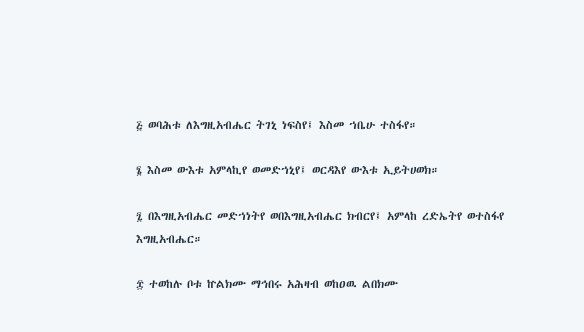፭ ወባሕቱ ለእግዚአብሔር ትገኒ ነፍስየ፤ እስመ ኀቤሁ ተስፋየ።

፮ እስመ ውእቱ አምላኪየ ወመድኀኒየ፤ ወርዳእየ ውእቱ ኢይትሀወክ።

፯ በእግዚአብሔር መድኀነትየ ወበእግዚአብሔር ክብርየ፤ አምላከ ረድኤትየ ወተስፋየ እግዚአብሔር።

፰ ተወከሉ ቦቱ ኵልክሙ ማኅበሩ አሕዛብ ወከዐዉ ልበክሙ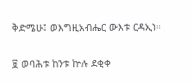ቅድሜሁ፤ ወእግዚአብሔር ውእቱ ርዳኢነ።

፱ ወባሕቱ ከንቱ ኵሉ ደቂቀ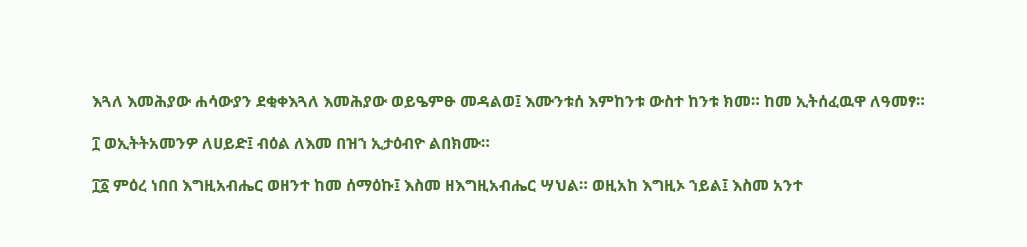እጓለ እመሕያው ሐሳውያን ደቂቀእጓለ እመሕያው ወይዔምፁ መዳልወ፤ እሙንቱሰ እምከንቱ ውስተ ከንቱ ክመ። ከመ ኢትሰፈዉዋ ለዓመፃ።

፲ ወኢትትአመንዎ ለሀይድ፤ ብዕል ለእመ በዝኀ ኢታዕብዮ ልበክሙ።

፲፩ ምዕረ ነበበ እግዚአብሔር ወዘንተ ከመ ሰማዕኩ፤ እስመ ዘእግዚአብሔር ሣህል። ወዚአከ እግዚኦ ኀይል፤ እስመ አንተ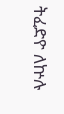ትፈድዮ ለኵሉ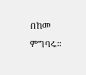በከመ ምግባሩ።